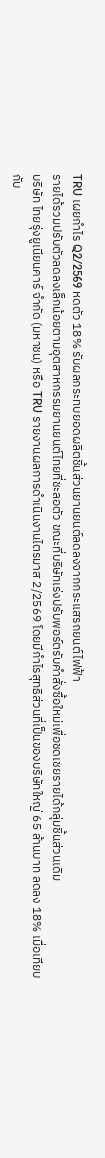TRU เผยกำไร Q2/2569 หดตัว 18% รับผลกระทบยอดผลิตชิ้นส่วนยานยนต์ลดลงจากกระแสรถยนต์ไฟฟ้า
รายได้รวมปรับตัวลดลงเล็กน้อยตามอุตสาหกรรมยานยนต์ไทยที่ชะลอตัว ขณะที่บริษัทเร่งปรับพอร์ตรับคำสั่งซื้อใหม่เพื่อชดเชยรายได้กลุ่มชิ้นส่วนเดิม
บริษัท ไทยรุ่งยูเนียนคาร์ จำกัด (มหาชน) หรือ TRU รายงานผลการดำเนินงานไตรมาส 2/2569 โดยมีกำไรสุทธิส่วนที่เป็นของบริษัทใหญ่ 65 ล้านบาท ลดลง 18% เมื่อเทียบกับ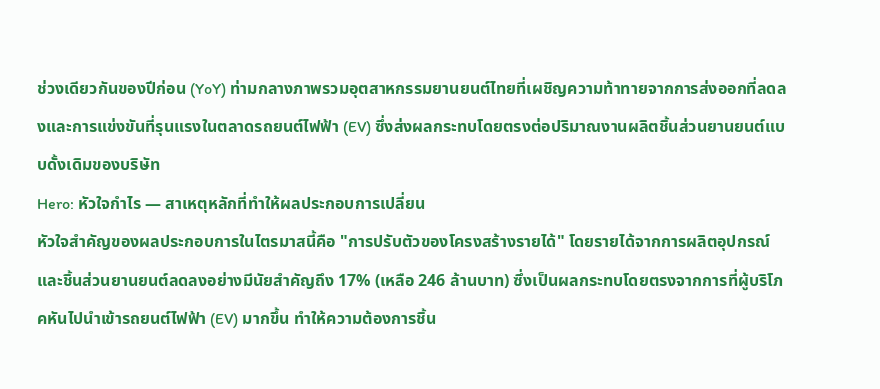ช่วงเดียวกันของปีก่อน (YoY) ท่ามกลางภาพรวมอุตสาหกรรมยานยนต์ไทยที่เผชิญความท้าทายจากการส่งออกที่ลดลงและการแข่งขันที่รุนแรงในตลาดรถยนต์ไฟฟ้า (EV) ซึ่งส่งผลกระทบโดยตรงต่อปริมาณงานผลิตชิ้นส่วนยานยนต์แบบดั้งเดิมของบริษัท
Hero: หัวใจกำไร — สาเหตุหลักที่ทำให้ผลประกอบการเปลี่ยน
หัวใจสำคัญของผลประกอบการในไตรมาสนี้คือ "การปรับตัวของโครงสร้างรายได้" โดยรายได้จากการผลิตอุปกรณ์และชิ้นส่วนยานยนต์ลดลงอย่างมีนัยสำคัญถึง 17% (เหลือ 246 ล้านบาท) ซึ่งเป็นผลกระทบโดยตรงจากการที่ผู้บริโภคหันไปนำเข้ารถยนต์ไฟฟ้า (EV) มากขึ้น ทำให้ความต้องการชิ้น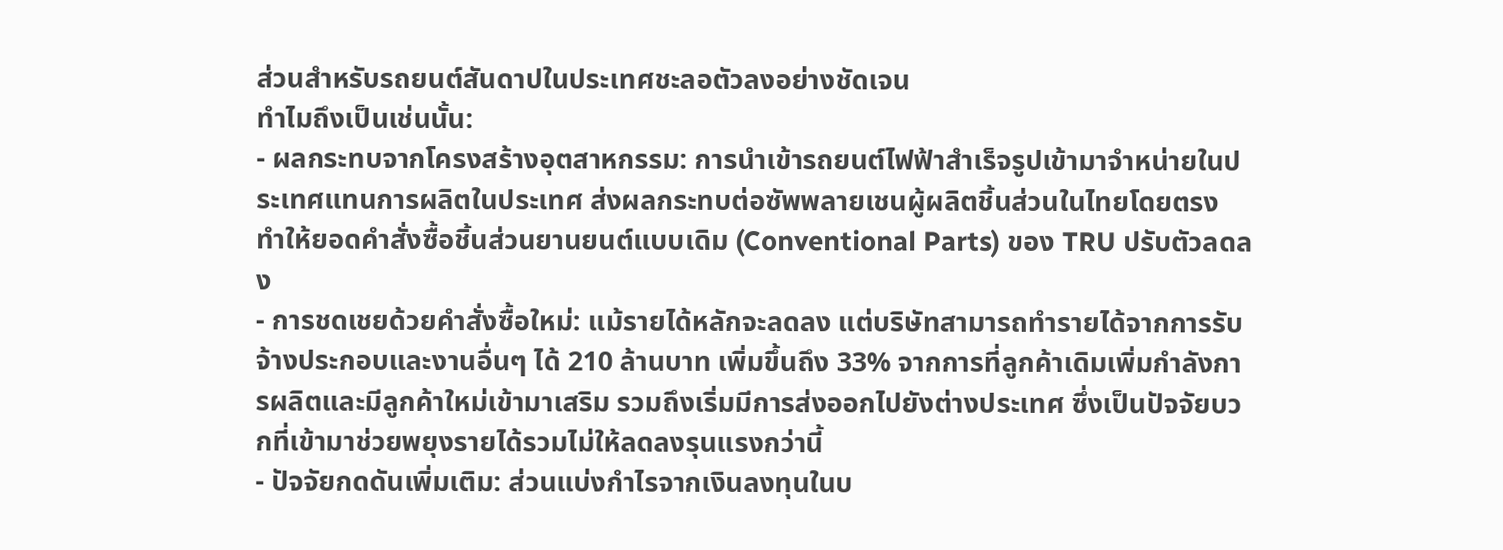ส่วนสำหรับรถยนต์สันดาปในประเทศชะลอตัวลงอย่างชัดเจน
ทำไมถึงเป็นเช่นนั้น:
- ผลกระทบจากโครงสร้างอุตสาหกรรม: การนำเข้ารถยนต์ไฟฟ้าสำเร็จรูปเข้ามาจำหน่ายในประเทศแทนการผลิตในประเทศ ส่งผลกระทบต่อซัพพลายเชนผู้ผลิตชิ้นส่วนในไทยโดยตรง ทำให้ยอดคำสั่งซื้อชิ้นส่วนยานยนต์แบบเดิม (Conventional Parts) ของ TRU ปรับตัวลดลง
- การชดเชยด้วยคำสั่งซื้อใหม่: แม้รายได้หลักจะลดลง แต่บริษัทสามารถทำรายได้จากการรับจ้างประกอบและงานอื่นๆ ได้ 210 ล้านบาท เพิ่มขึ้นถึง 33% จากการที่ลูกค้าเดิมเพิ่มกำลังการผลิตและมีลูกค้าใหม่เข้ามาเสริม รวมถึงเริ่มมีการส่งออกไปยังต่างประเทศ ซึ่งเป็นปัจจัยบวกที่เข้ามาช่วยพยุงรายได้รวมไม่ให้ลดลงรุนแรงกว่านี้
- ปัจจัยกดดันเพิ่มเติม: ส่วนแบ่งกำไรจากเงินลงทุนในบ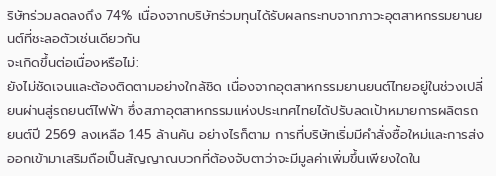ริษัทร่วมลดลงถึง 74% เนื่องจากบริษัทร่วมทุนได้รับผลกระทบจากภาวะอุตสาหกรรมยานยนต์ที่ชะลอตัวเช่นเดียวกัน
จะเกิดขึ้นต่อเนื่องหรือไม่:
ยังไม่ชัดเจนและต้องติดตามอย่างใกล้ชิด เนื่องจากอุตสาหกรรมยานยนต์ไทยอยู่ในช่วงเปลี่ยนผ่านสู่รถยนต์ไฟฟ้า ซึ่งสภาอุตสาหกรรมแห่งประเทศไทยได้ปรับลดเป้าหมายการผลิตรถยนต์ปี 2569 ลงเหลือ 1.45 ล้านคัน อย่างไรก็ตาม การที่บริษัทเริ่มมีคำสั่งซื้อใหม่และการส่งออกเข้ามาเสริมถือเป็นสัญญาณบวกที่ต้องจับตาว่าจะมีมูลค่าเพิ่มขึ้นเพียงใดใน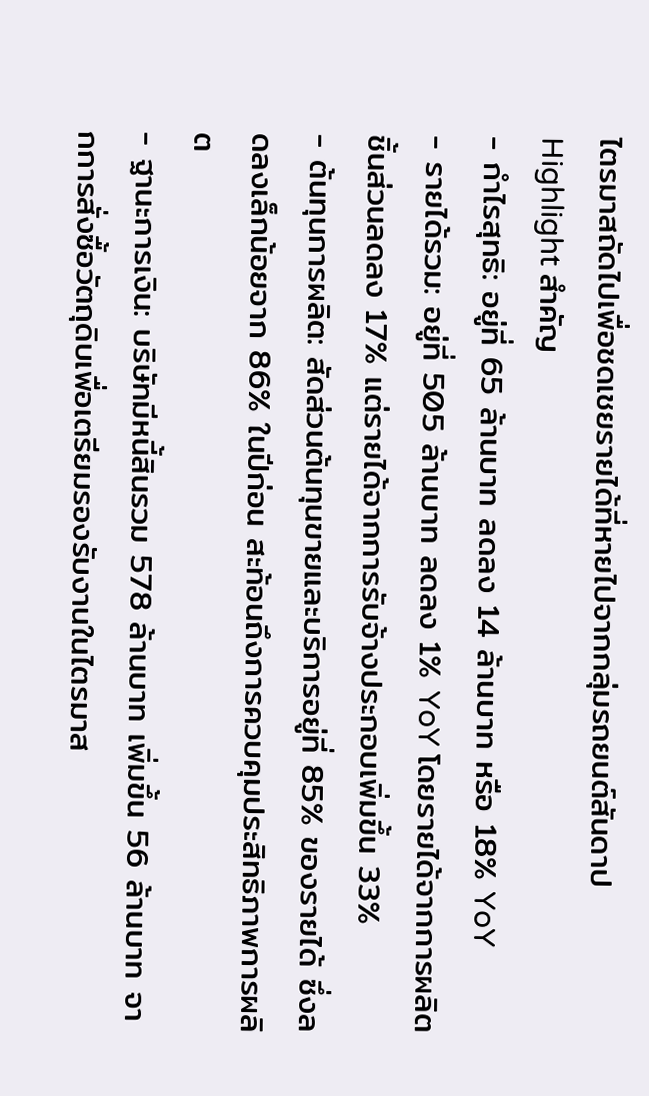ไตรมาสถัดไปเพื่อชดเชยรายได้ที่หายไปจากกลุ่มรถยนต์สันดาป
Highlight สำคัญ
- กำไรสุทธิ: อยู่ที่ 65 ล้านบาท ลดลง 14 ล้านบาท หรือ 18% YoY
- รายได้รวม: อยู่ที่ 505 ล้านบาท ลดลง 1% YoY โดยรายได้จากการผลิตชิ้นส่วนลดลง 17% แต่รายได้จากการรับจ้างประกอบเพิ่มขึ้น 33%
- ต้นทุนการผลิต: สัดส่วนต้นทุนขายและบริการอยู่ที่ 85% ของรายได้ ซึ่งลดลงเล็กน้อยจาก 86% ในปีก่อน สะท้อนถึงการควบคุมประสิทธิภาพการผลิต
- ฐานะการเงิน: บริษัทมีหนี้สินรวม 578 ล้านบาท เพิ่มขึ้น 56 ล้านบาท จากการสั่งซื้อวัตถุดิบเพื่อเตรียมรองรับงานในไตรมาส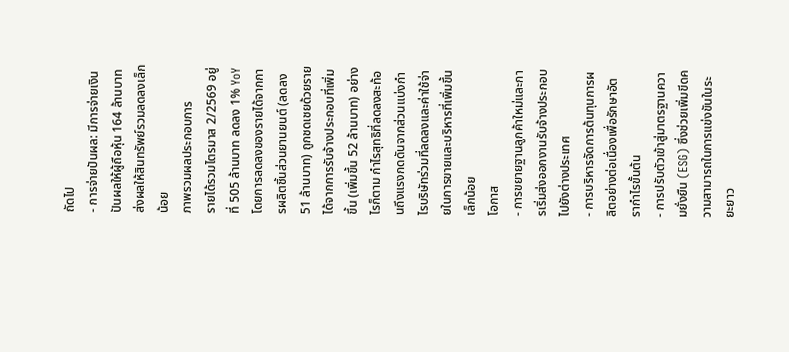ถัดไป
- การจ่ายปันผล: มีการจ่ายเงินปันผลให้ผู้ถือหุ้น 164 ล้านบาท ส่งผลให้สินทรัพย์รวมลดลงเล็กน้อย
ภาพรวมผลประกอบการ
รายได้รวมไตรมาส 2/2569 อยู่ที่ 505 ล้านบาท ลดลง 1% YoY โดยการลดลงของรายได้จากการผลิตชิ้นส่วนยานยนต์ (ลดลง 51 ล้านบาท) ถูกชดเชยด้วยรายได้จากการรับจ้างประกอบที่เพิ่มขึ้น (เพิ่มขึ้น 52 ล้านบาท) อย่างไรก็ตาม กำไรสุทธิที่ลดลงสะท้อนถึงแรงกดดันจากส่วนแบ่งกำไรบริษัทร่วมที่ลดลงและค่าใช้จ่ายในการขายและบริหารที่เพิ่มขึ้นเล็กน้อย
โอกาส
- การขยายฐานลูกค้าใหม่และการเริ่มส่งออกงานรับจ้างประกอบไปยังต่างประเทศ
- การบริหารจัดการต้นทุนการผลิตอย่างต่อเนื่องเพื่อรักษาอัตรากำไรขั้นต้น
- การปรับตัวเข้าสู่มาตรฐานความยั่งยืน (ESG) ซึ่งช่วยเพิ่มขีดความสามารถในการแข่งขันในระยะยาว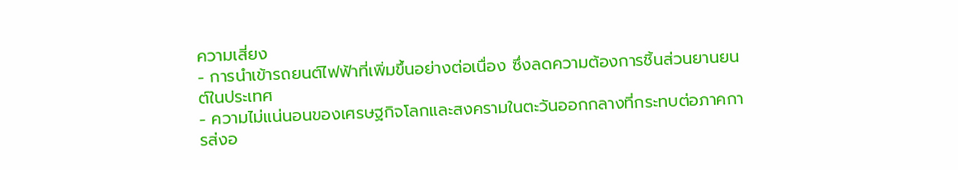ความเสี่ยง
- การนำเข้ารถยนต์ไฟฟ้าที่เพิ่มขึ้นอย่างต่อเนื่อง ซึ่งลดความต้องการชิ้นส่วนยานยนต์ในประเทศ
- ความไม่แน่นอนของเศรษฐกิจโลกและสงครามในตะวันออกกลางที่กระทบต่อภาคการส่งอ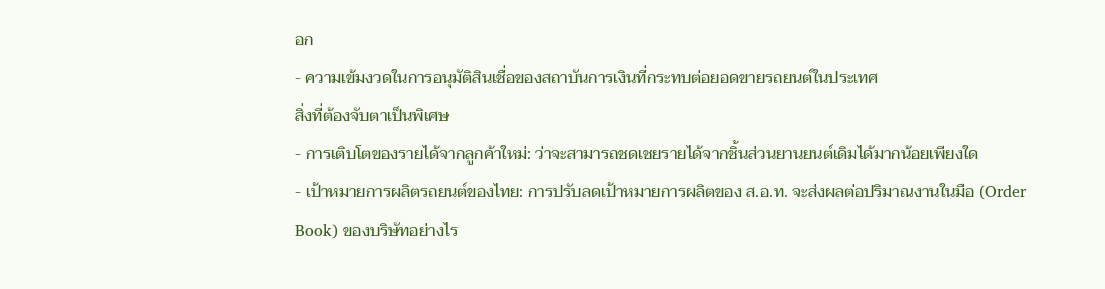อก
- ความเข้มงวดในการอนุมัติสินเชื่อของสถาบันการเงินที่กระทบต่อยอดขายรถยนต์ในประเทศ
สิ่งที่ต้องจับตาเป็นพิเศษ
- การเติบโตของรายได้จากลูกค้าใหม่: ว่าจะสามารถชดเชยรายได้จากชิ้นส่วนยานยนต์เดิมได้มากน้อยเพียงใด
- เป้าหมายการผลิตรถยนต์ของไทย: การปรับลดเป้าหมายการผลิตของ ส.อ.ท. จะส่งผลต่อปริมาณงานในมือ (Order Book) ของบริษัทอย่างไร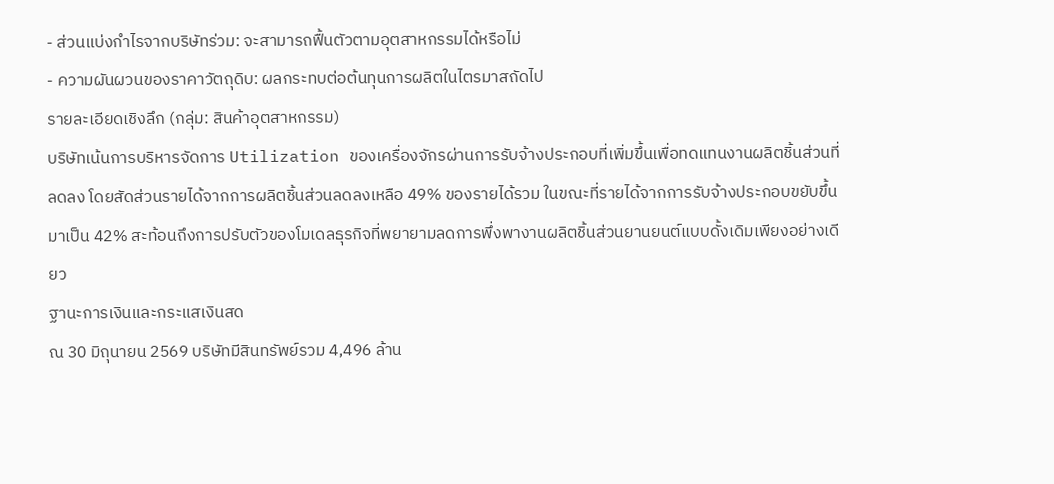- ส่วนแบ่งกำไรจากบริษัทร่วม: จะสามารถฟื้นตัวตามอุตสาหกรรมได้หรือไม่
- ความผันผวนของราคาวัตถุดิบ: ผลกระทบต่อต้นทุนการผลิตในไตรมาสถัดไป
รายละเอียดเชิงลึก (กลุ่ม: สินค้าอุตสาหกรรม)
บริษัทเน้นการบริหารจัดการ Utilization ของเครื่องจักรผ่านการรับจ้างประกอบที่เพิ่มขึ้นเพื่อทดแทนงานผลิตชิ้นส่วนที่ลดลง โดยสัดส่วนรายได้จากการผลิตชิ้นส่วนลดลงเหลือ 49% ของรายได้รวม ในขณะที่รายได้จากการรับจ้างประกอบขยับขึ้นมาเป็น 42% สะท้อนถึงการปรับตัวของโมเดลธุรกิจที่พยายามลดการพึ่งพางานผลิตชิ้นส่วนยานยนต์แบบดั้งเดิมเพียงอย่างเดียว
ฐานะการเงินและกระแสเงินสด
ณ 30 มิถุนายน 2569 บริษัทมีสินทรัพย์รวม 4,496 ล้าน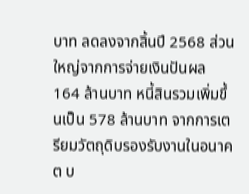บาท ลดลงจากสิ้นปี 2568 ส่วนใหญ่จากการจ่ายเงินปันผล 164 ล้านบาท หนี้สินรวมเพิ่มขึ้นเป็น 578 ล้านบาท จากการเตรียมวัตถุดิบรองรับงานในอนาคต บ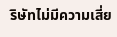ริษัทไม่มีความเสี่ย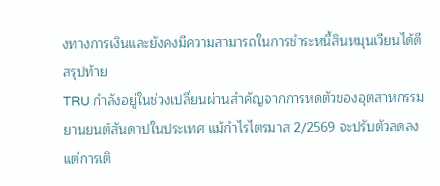งทางการเงินและยังคงมีความสามารถในการชำระหนี้สินหมุนเวียนได้ดี
สรุปท้าย
TRU กำลังอยู่ในช่วงเปลี่ยนผ่านสำคัญจากการหดตัวของอุตสาหกรรมยานยนต์สันดาปในประเทศ แม้กำไรไตรมาส 2/2569 จะปรับตัวลดลง แต่การเติ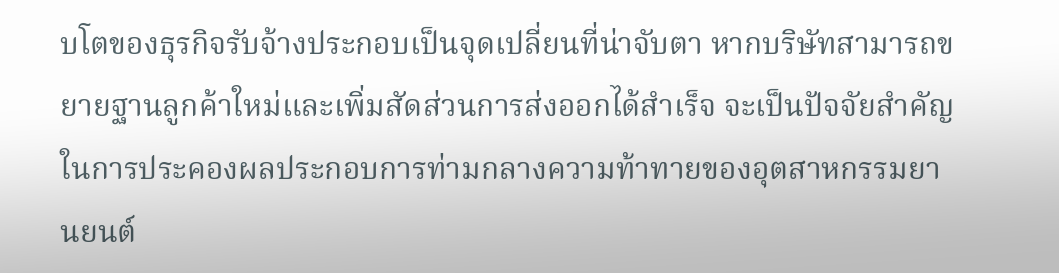บโตของธุรกิจรับจ้างประกอบเป็นจุดเปลี่ยนที่น่าจับตา หากบริษัทสามารถขยายฐานลูกค้าใหม่และเพิ่มสัดส่วนการส่งออกได้สำเร็จ จะเป็นปัจจัยสำคัญในการประคองผลประกอบการท่ามกลางความท้าทายของอุตสาหกรรมยานยนต์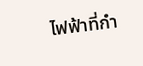ไฟฟ้าที่กำ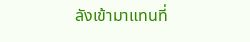ลังเข้ามาแทนที่